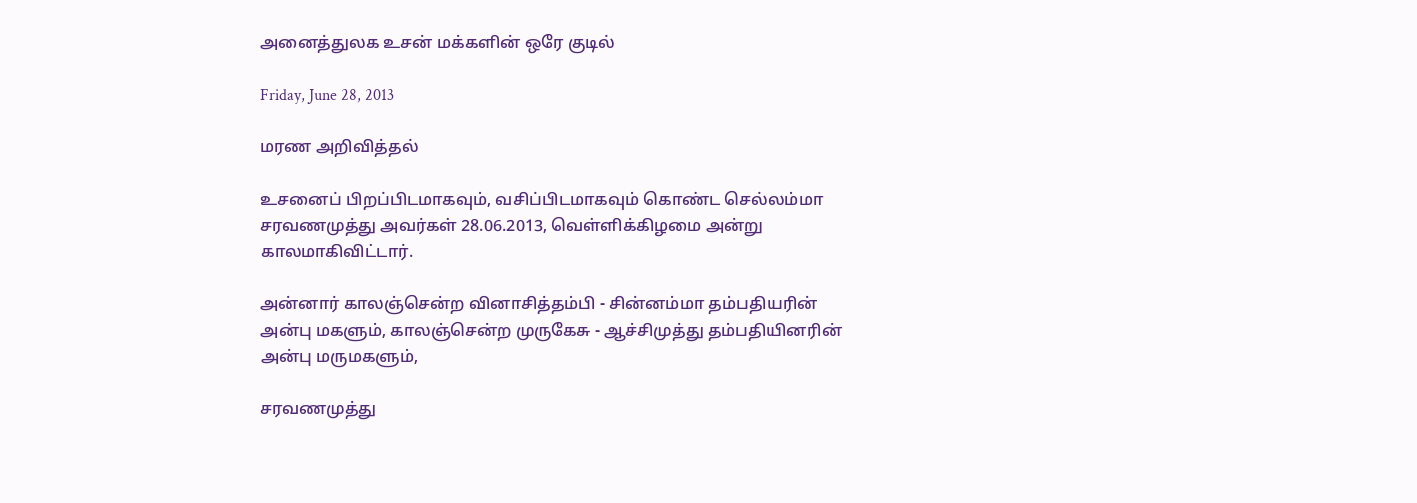அனைத்துலக உசன் மக்களின் ஒரே குடில்

Friday, June 28, 2013

மரண அறிவித்தல்

உசனைப் பிறப்பிடமாகவும், வசிப்பிடமாகவும் கொண்ட செல்லம்மா சரவணமுத்து அவர்கள் 28.06.2013, வெள்ளிக்கிழமை அன்று காலமாகிவிட்டார்.

அன்னார் காலஞ்சென்ற வினாசித்தம்பி - சின்னம்மா தம்பதியரின் அன்பு மகளும், காலஞ்சென்ற முருகேசு - ஆச்சிமுத்து தம்பதியினரின் அன்பு மருமகளும்,

சரவணமுத்து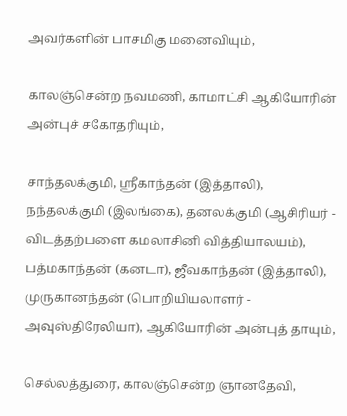அவர்களின் பாசமிகு மனைவியும்,

காலஞ்சென்ற நவமணி, காமாட்சி ஆகியோரின் அன்புச் சகோதரியும்,

சாந்தலக்குமி, ஸ்ரீகாந்தன் (இத்தாலி), நந்தலக்குமி (இலங்கை), தனலக்குமி (ஆசிரியர் - விடத்தற்பளை கமலாசினி வித்தியாலயம்), பத்மகாந்தன் (கனடா), ஜீவகாந்தன் (இத்தாலி), முருகானந்தன் (பொறியியலாளர் - அவுஸ்திரேலியா), ஆகியோரின் அன்புத் தாயும்,

செல்லத்துரை, காலஞ்சென்ற ஞானதேவி,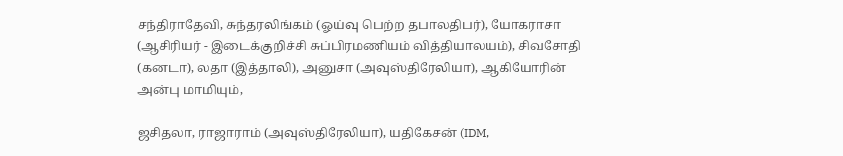சந்திராதேவி, சுந்தரலிங்கம் (ஓய்வு பெற்ற தபாலதிபர்), யோகராசா (ஆசிரியர் - இடைக்குறிச்சி சுப்பிரமணியம் வித்தியாலயம்), சிவசோதி (கனடா), லதா (இத்தாலி), அனுசா (அவுஸ்திரேலியா), ஆகியோரின் அன்பு மாமியும்,

ஜசிதலா, ராஜாராம் (அவுஸ்திரேலியா), யதிகேசன் (IDM,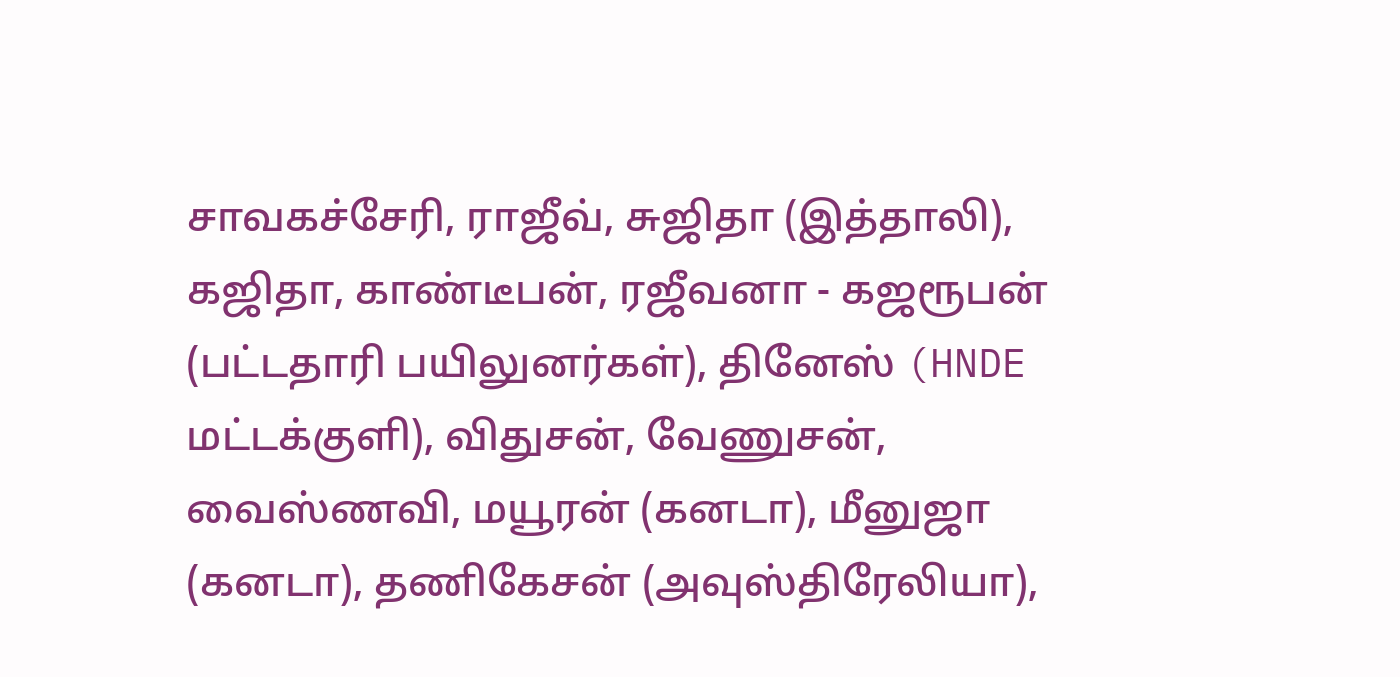சாவகச்சேரி, ராஜீவ், சுஜிதா (இத்தாலி), கஜிதா, காண்டீபன், ரஜீவனா - கஜரூபன் (பட்டதாரி பயிலுனர்கள்), தினேஸ் (HNDE மட்டக்குளி), விதுசன், வேணுசன், வைஸ்ணவி, மயூரன் (கனடா), மீனுஜா (கனடா), தணிகேசன் (அவுஸ்திரேலியா),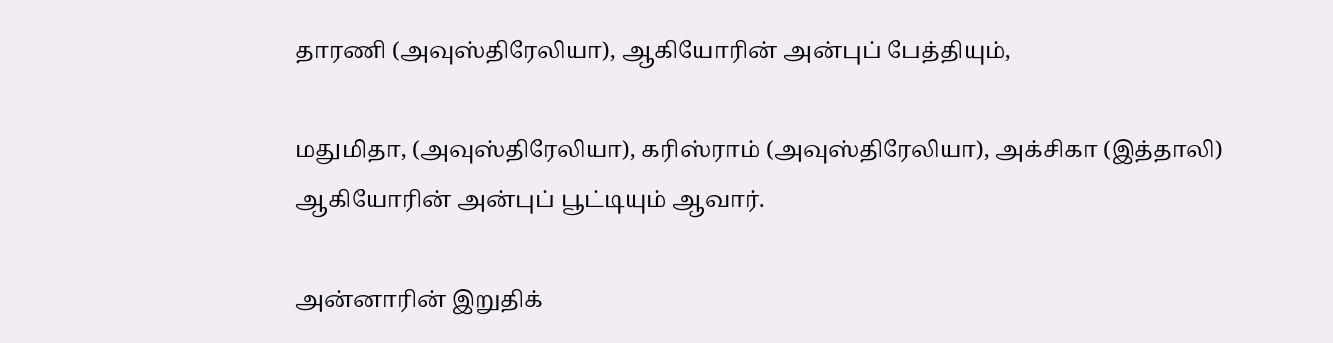தாரணி (அவுஸ்திரேலியா), ஆகியோரின் அன்புப் பேத்தியும்,

மதுமிதா, (அவுஸ்திரேலியா), கரிஸ்ராம் (அவுஸ்திரேலியா), அக்சிகா (இத்தாலி) ஆகியோரின் அன்புப் பூட்டியும் ஆவார்.

அன்னாரின் இறுதிக்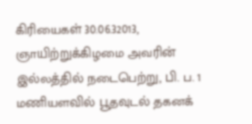கிரியைகள் 30.06.32013, ஞாயிற்றுக்கிழமை அவரின் இல்லத்தில் நடைபெற்று, பி. ப. 1 மணியளவில் பூதவுடல் தகனக்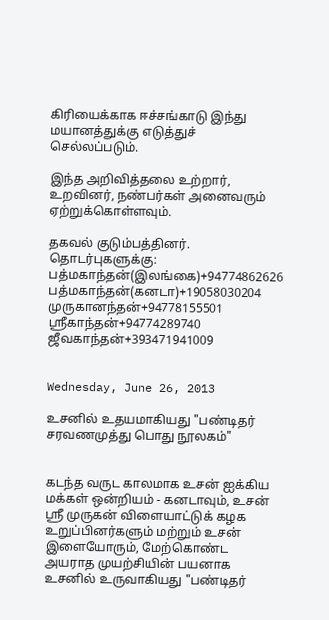கிரியைக்காக ஈச்சங்காடு இந்து மயானத்துக்கு எடுத்துச் செல்லப்படும்.

இந்த அறிவித்தலை உற்றார், உறவினர், நண்பர்கள் அனைவரும் ஏற்றுக்கொள்ளவும்.

தகவல் குடும்பத்தினர்.
தொடர்புகளுக்கு:
பத்மகாந்தன்(இலங்கை)+94774862626
பத்மகாந்தன்(கனடா)+19058030204
முருகானந்தன்+94778155501
ஸ்ரீகாந்தன்+94774289740
ஜீவகாந்தன்+393471941009


Wednesday, June 26, 2013

உசனில் உதயமாகியது "பண்டிதர் சரவணமுத்து பொது நூலகம்"


கடந்த வருட காலமாக உசன் ஐக்கிய மக்கள் ஒன்றியம் - கனடாவும், உசன் ஸ்ரீ முருகன் விளையாட்டுக் கழக உறுப்பினர்களும் மற்றும் உசன் இளையோரும், மேற்கொண்ட அயராத முயற்சியின் பயனாக உசனில் உருவாகியது "பண்டிதர்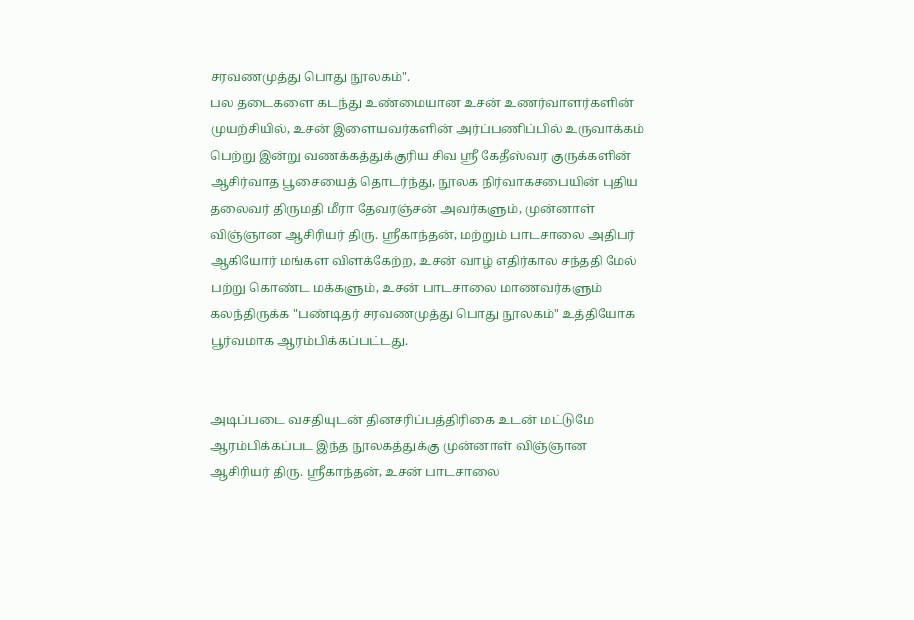சரவணமுத்து பொது நூலகம்".
பல தடைகளை கடந்து உண்மையான உசன் உணர்வாளர்களின் முயற்சியில், உசன் இளையவர்களின் அர்ப்பணிப்பில் உருவாக்கம் பெற்று இன்று வணக்கத்துக்குரிய சிவ ஸ்ரீ கேதீஸ்வர குருக்களின் ஆசிர்வாத பூசையைத் தொடர்ந்து, நூலக நிர்வாகசபையின் புதிய தலைவர் திருமதி மீரா தேவரஞ்சன் அவர்களும், முன்னாள் விஞ்ஞான ஆசிரியர் திரு. ஸ்ரீகாந்தன், மற்றும் பாடசாலை அதிபர் ஆகியோர் மங்கள விளக்கேற்ற, உசன் வாழ் எதிர்கால சந்ததி மேல் பற்று கொண்ட மக்களும், உசன் பாடசாலை மாணவர்களும் கலந்திருக்க "பண்டிதர் சரவணமுத்து பொது நூலகம்" உத்தியோக பூர்வமாக ஆரம்பிக்கப்பட்டது.


அடிப்படை வசதியுடன் தினசரிப்பத்திரிகை உடன் மட்டுமே ஆரம்பிக்கப்பட இந்த நூலகத்துக்கு முன்னாள் விஞ்ஞான ஆசிரியர் திரு. ஸ்ரீகாந்தன், உசன் பாடசாலை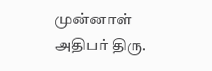முன்னாள் அதிபர் திரு.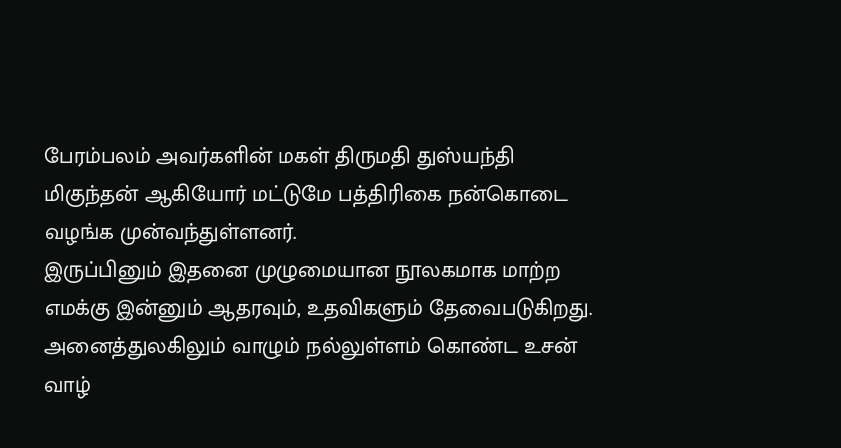பேரம்பலம் அவர்களின் மகள் திருமதி துஸ்யந்தி மிகுந்தன் ஆகியோர் மட்டுமே பத்திரிகை நன்கொடை வழங்க முன்வந்துள்ளனர்.
இருப்பினும் இதனை முழுமையான நூலகமாக மாற்ற எமக்கு இன்னும் ஆதரவும், உதவிகளும் தேவைபடுகிறது. அனைத்துலகிலும் வாழும் நல்லுள்ளம் கொண்ட உசன் வாழ்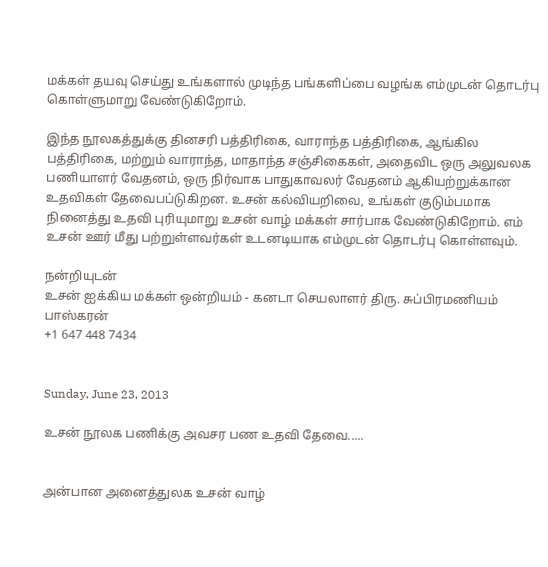மக்கள் தயவு செய்து உங்களால் முடிந்த பங்களிப்பை வழங்க எம்முடன் தொடர்பு கொள்ளுமாறு வேண்டுகிறோம்.

இந்த நூலகத்துக்கு தினசரி பத்திரிகை, வாராந்த பத்திரிகை, ஆங்கில பத்திரிகை, மற்றும் வாராந்த, மாதாந்த சஞ்சிகைகள், அதைவிட ஒரு அலுவலக பணியாளர் வேதனம், ஒரு நிர்வாக பாதுகாவலர் வேதனம் ஆகியற்றுக்கான உதவிகள் தேவைபப்டுகிறன. உசன் கல்வியறிவை, உங்கள் குடும்பமாக நினைத்து உதவி புரியுமாறு உசன் வாழ் மக்கள் சார்பாக வேண்டுகிறோம். எம் உசன் ஊர் மீது பற்றுள்ளவர்கள் உடனடியாக எம்முடன் தொடர்பு கொள்ளவும்.

நன்றியுடன்
உசன் ஐக்கிய மக்கள் ஒன்றியம் - கனடா செயலாளர் திரு. சுப்பிரமணியம் பாஸ்கரன்
+1 647 448 7434


Sunday, June 23, 2013

உசன் நூலக பணிக்கு அவசர பண உதவி தேவை.....


அன்பான அனைத்துலக உசன் வாழ்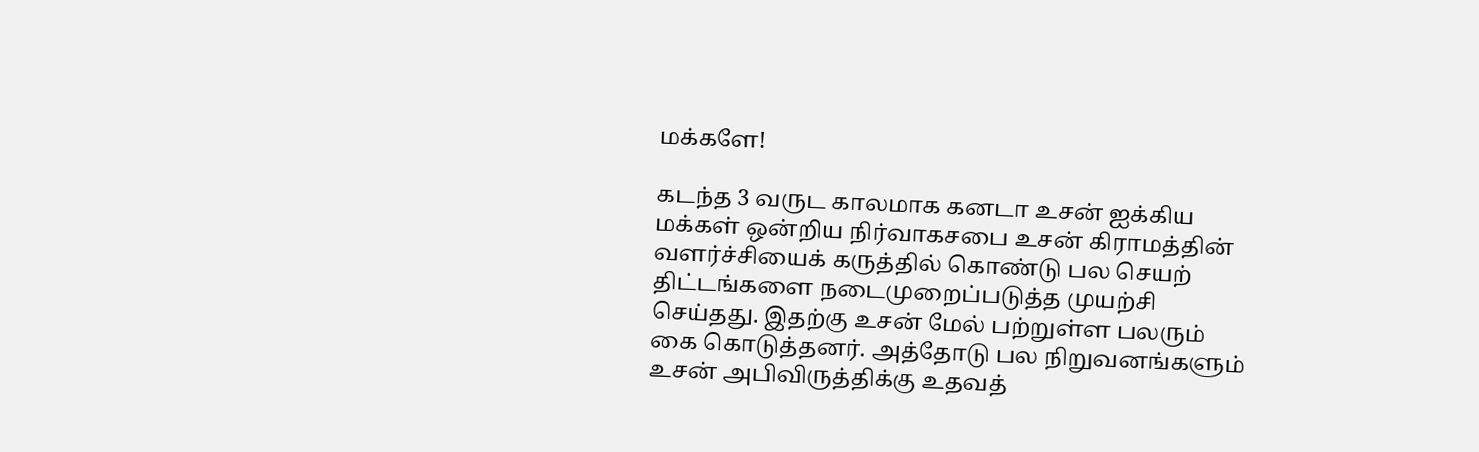மக்களே!

கடந்த 3 வருட காலமாக கனடா உசன் ஐக்கிய மக்கள் ஒன்றிய நிர்வாகசபை உசன் கிராமத்தின் வளர்ச்சியைக் கருத்தில் கொண்டு பல செயற் திட்டங்களை நடைமுறைப்படுத்த முயற்சி செய்தது. இதற்கு உசன் மேல் பற்றுள்ள பலரும் கை கொடுத்தனர். அத்தோடு பல நிறுவனங்களும் உசன் அபிவிருத்திக்கு உதவத்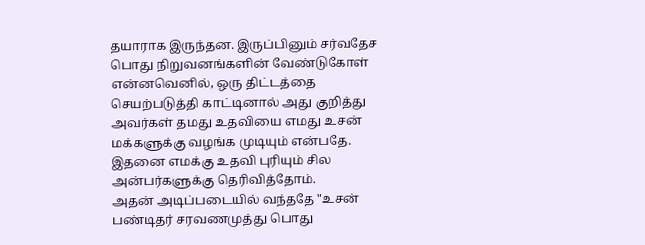தயாராக இருந்தன. இருப்பினும் சர்வதேச பொது நிறுவனங்களின் வேண்டுகோள் என்னவெனில், ஒரு திட்டத்தை செயற்படுத்தி காட்டினால் அது குறித்து அவர்கள் தமது உதவியை எமது உசன் மக்களுக்கு வழங்க முடியும் என்பதே. இதனை எமக்கு உதவி புரியும் சில அன்பர்களுக்கு தெரிவித்தோம்.
அதன் அடிப்படையில் வந்ததே "உசன் பண்டிதர் சரவணமுத்து பொது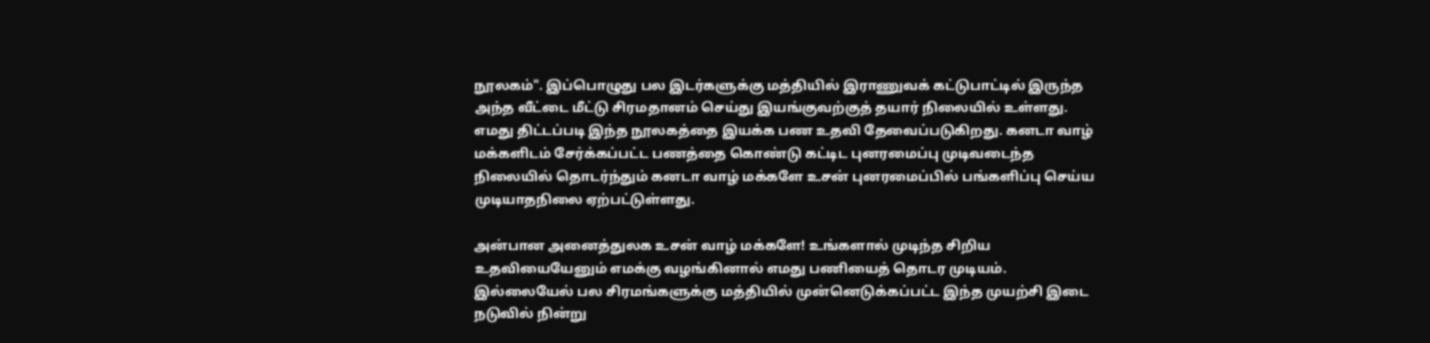நூலகம்". இப்பொழுது பல இடர்களுக்கு மத்தியில் இராணுவக் கட்டுபாட்டில் இருந்த அந்த வீட்டை மீட்டு சிரமதானம் செய்து இயங்குவற்குத் தயார் நிலையில் உள்ளது. எமது திட்டப்படி இந்த நூலகத்தை இயக்க பண உதவி தேவைப்படுகிறது. கனடா வாழ் மக்களிடம் சேர்க்கப்பட்ட பணத்தை கொண்டு கட்டிட புனரமைப்பு முடிவடைந்த நிலையில் தொடர்ந்தும் கனடா வாழ் மக்களே உசன் புனரமைப்பில் பங்களிப்பு செய்ய முடியாதநிலை ஏற்பட்டுள்ளது.

அன்பான அனைத்துலக உசன் வாழ் மக்களே! உங்களால் முடிந்த சிறிய உதவியையேனும் எமக்கு வழங்கினால் எமது பணியைத் தொடர முடியம். இல்லையேல் பல சிரமங்களுக்கு மத்தியில் முன்னெடுக்கப்பட்ட இந்த முயற்சி இடை நடுவில் நின்று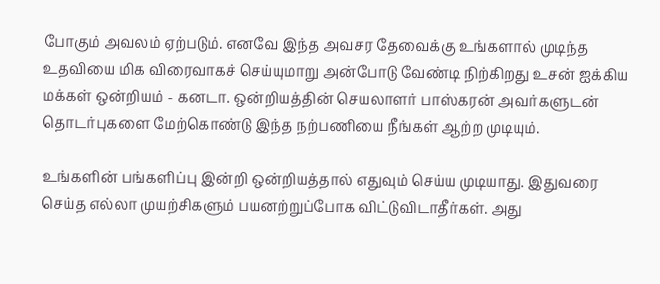போகும் அவலம் ஏற்படும். எனவே இந்த அவசர தேவைக்கு உங்களால் முடிந்த உதவியை மிக விரைவாகச் செய்யுமாறு அன்போடு வேண்டி நிற்கிறது உசன் ஐக்கிய மக்கள் ஒன்றியம் - கனடா. ஒன்றியத்தின் செயலாளர் பாஸ்கரன் அவர்களுடன் தொடர்புகளை மேற்கொண்டு இந்த நற்பணியை நீங்கள் ஆற்ற முடியும்.

உங்களின் பங்களிப்பு இன்றி ஒன்றியத்தால் எதுவும் செய்ய முடியாது. இதுவரை செய்த எல்லா முயற்சிகளும் பயனற்றுப்போக விட்டுவிடாதீர்கள். அது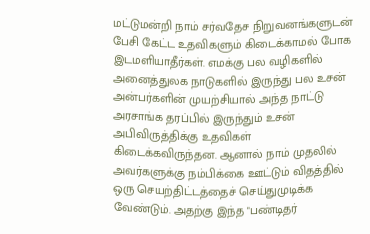மட்டுமன்றி நாம் சர்வதேச நிறுவனங்களுடன் பேசி கேட்ட உதவிகளும் கிடைக்காமல் போக இடமளியாதீர்கள். எமக்கு பல வழிகளில் அனைத்துலக நாடுகளில் இருந்து பல உசன் அன்பர்களின் முயற்சியால் அந்த நாட்டு அரசாங்க தரப்பில் இருந்தும் உசன் அபிவிருத்திக்கு உதவிகள் கிடைக்கவிருந்தன. ஆனால் நாம் முதலில் அவர்களுக்கு நம்பிக்கை ஊட்டும் விதத்தில் ஒரு செயற்திட்டத்தைச் செய்துமுடிக்க வேண்டும். அதற்கு இந்த "பண்டிதர்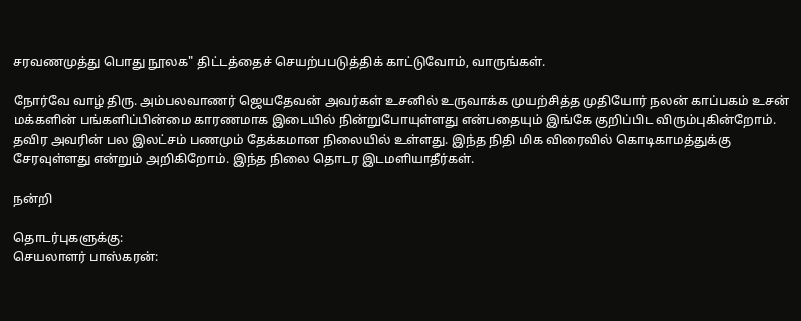சரவணமுத்து பொது நூலக" திட்டத்தைச் செயற்பபடுத்திக் காட்டுவோம், வாருங்கள்.

நோர்வே வாழ் திரு. அம்பலவாணர் ஜெயதேவன் அவர்கள் உசனில் உருவாக்க முயற்சித்த முதியோர் நலன் காப்பகம் உசன் மக்களின் பங்களிப்பின்மை காரணமாக இடையில் நின்றுபோயுள்ளது என்பதையும் இங்கே குறிப்பிட விரும்புகின்றோம். தவிர அவரின் பல இலட்சம் பணமும் தேக்கமான நிலையில் உள்ளது. இந்த நிதி மிக விரைவில் கொடிகாமத்துக்கு சேரவுள்ளது என்றும் அறிகிறோம். இந்த நிலை தொடர இடமளியாதீர்கள்.

நன்றி

தொடர்புகளுக்கு:
செயலாளர் பாஸ்கரன்: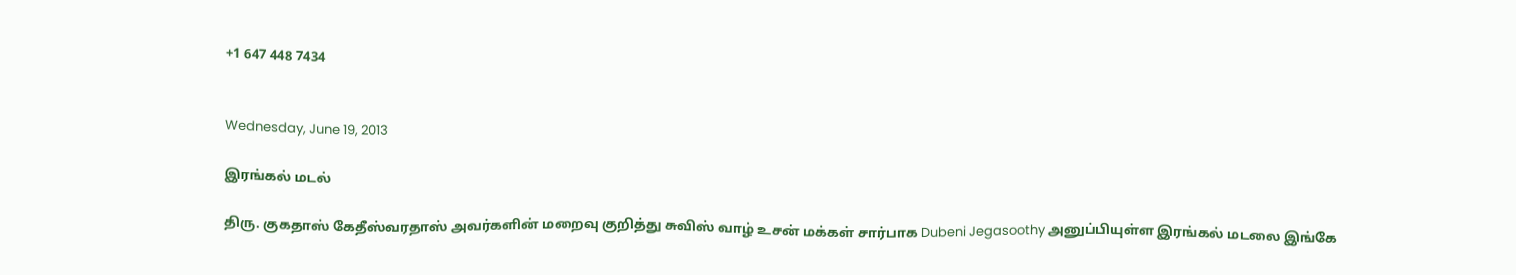+1 647 448 7434


Wednesday, June 19, 2013

இரங்கல் மடல்

திரு. குகதாஸ் கேதீஸ்வரதாஸ் அவர்களின் மறைவு குறித்து சுவிஸ் வாழ் உசன் மக்கள் சார்பாக Dubeni Jegasoothy அனுப்பியுள்ள இரங்கல் மடலை இங்கே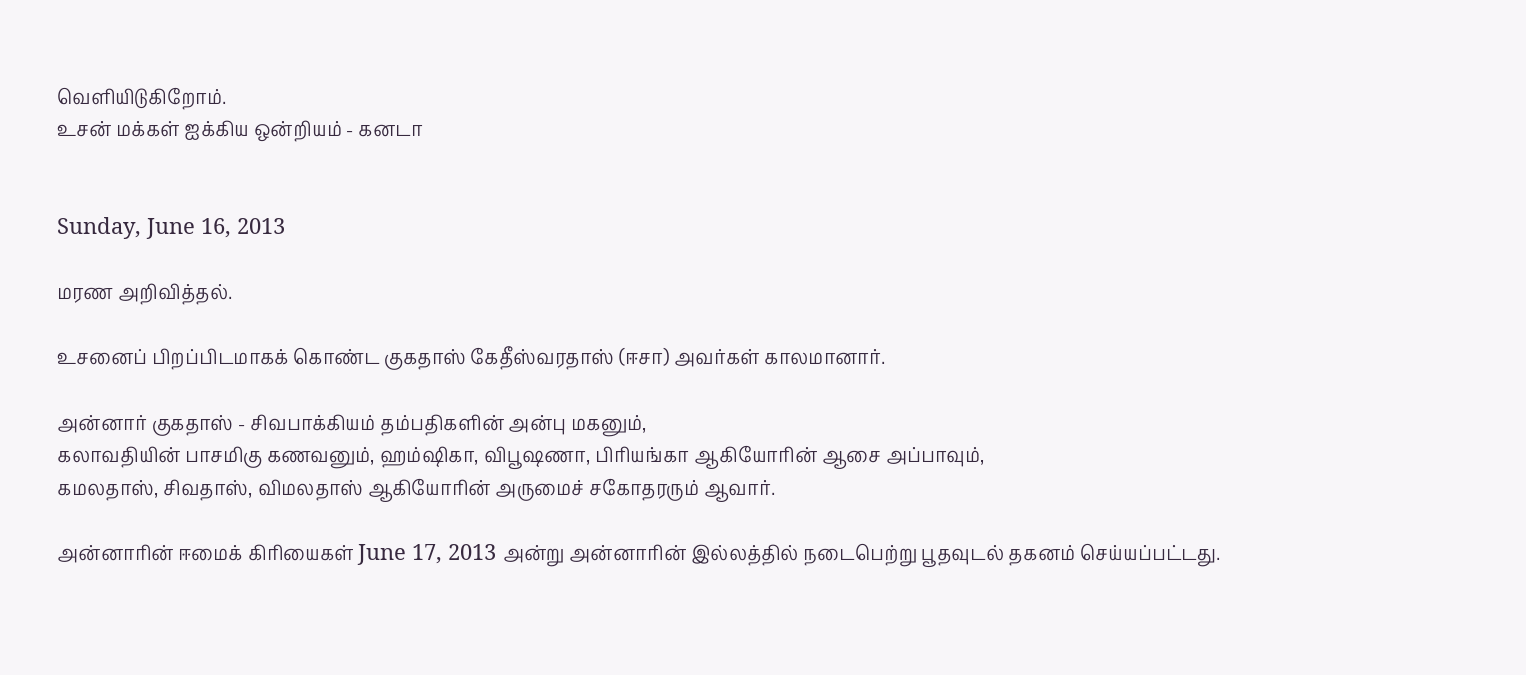வெளியிடுகிறோம்.
உசன் மக்கள் ஐக்கிய ஒன்றியம் - கனடா


Sunday, June 16, 2013

மரண அறிவித்தல்.

உசனைப் பிறப்பிடமாகக் கொண்ட குகதாஸ் கேதீஸ்வரதாஸ் (ஈசா) அவர்கள் காலமானார்.

அன்னார் குகதாஸ் - சிவபாக்கியம் தம்பதிகளின் அன்பு மகனும்,
கலாவதியின் பாசமிகு கணவனும், ஹம்ஷிகா, விபூஷணா, பிரியங்கா ஆகியோரின் ஆசை அப்பாவும்,
கமலதாஸ், சிவதாஸ், விமலதாஸ் ஆகியோரின் அருமைச் சகோதரரும் ஆவார்.

அன்னாரின் ஈமைக் கிரியைகள் June 17, 2013 அன்று அன்னாரின் இல்லத்தில் நடைபெற்று பூதவுடல் தகனம் செய்யப்பட்டது.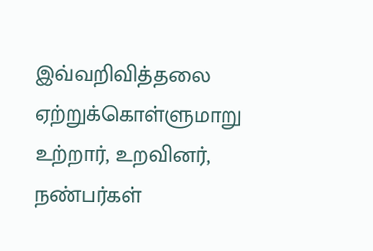இவ்வறிவித்தலை ஏற்றுக்கொள்ளுமாறு உற்றார், உறவினர், நண்பர்கள்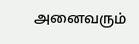அனைவரும்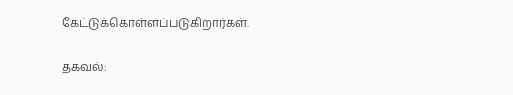கேட்டுக்கொள்ளப்படுகிறார்கள்.

தகவல்: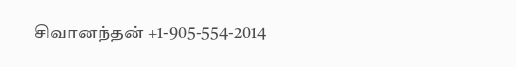சிவானந்தன் +1-905-554-2014